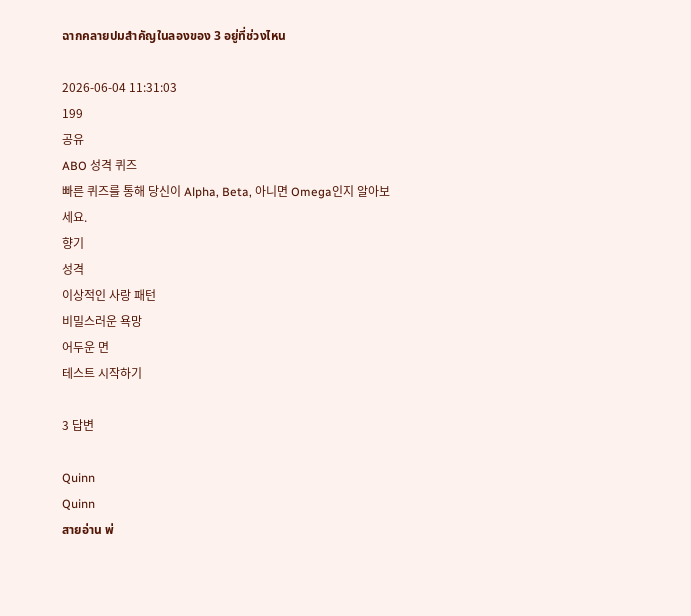ฉากคลายปมสำคัญในลองของ 3 อยู่ที่ช่วงไหน

2026-06-04 11:31:03
199
공유
ABO 성격 퀴즈
빠른 퀴즈를 통해 당신이 Alpha, Beta, 아니면 Omega인지 알아보세요.
향기
성격
이상적인 사랑 패턴
비밀스러운 욕망
어두운 면
테스트 시작하기

3 답변

Quinn
Quinn
สายอ่าน พ่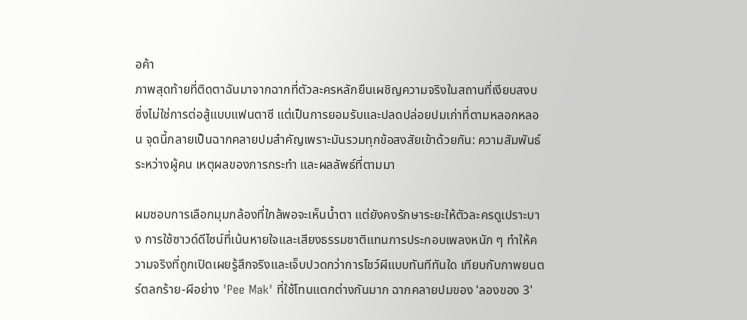อค้า
ภาพสุดท้ายที่ติดตาฉันมาจากฉากที่ตัวละครหลักยืนเผชิญความจริงในสถานที่เงียบสงบ ซึ่งไม่ใช่การต่อสู้แบบแฟนตาซี แต่เป็นการยอมรับและปลดปล่อยปมเก่าที่ตามหลอกหลอน จุดนี้กลายเป็นฉากคลายปมสำคัญเพราะมันรวมทุกข้อสงสัยเข้าด้วยกัน: ความสัมพันธ์ระหว่างผู้คน เหตุผลของการกระทำ และผลลัพธ์ที่ตามมา

ผมชอบการเลือกมุมกล้องที่ใกล้พอจะเห็นน้ำตา แต่ยังคงรักษาระยะให้ตัวละครดูเปราะบาง การใช้ซาวด์ดีไซน์ที่เน้นหายใจและเสียงธรรมชาติแทนการประกอบเพลงหนัก ๆ ทำให้ความจริงที่ถูกเปิดเผยรู้สึกจริงและเจ็บปวดกว่าการโชว์ผีแบบทันทีทันใด เทียบกับภาพยนตร์ตลกร้าย-ผีอย่าง 'Pee Mak' ที่ใช้โทนแตกต่างกันมาก ฉากคลายปมของ 'ลองของ 3'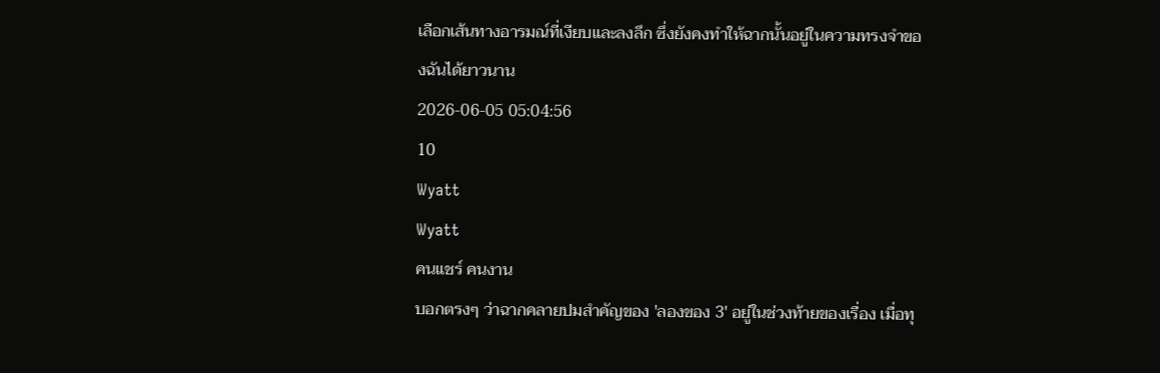เลือกเส้นทางอารมณ์ที่เงียบและลงลึก ซึ่งยังคงทำให้ฉากนั้นอยู่ในความทรงจำของฉันได้ยาวนาน
2026-06-05 05:04:56
10
Wyatt
Wyatt
คนแชร์ คนงาน
บอกตรงๆ ว่าฉากคลายปมสำคัญของ 'ลองของ 3' อยู่ในช่วงท้ายของเรื่อง เมื่อทุ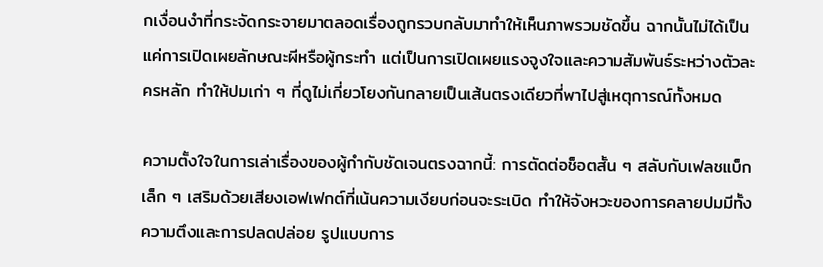กเงื่อนงำที่กระจัดกระจายมาตลอดเรื่องถูกรวบกลับมาทำให้เห็นภาพรวมชัดขึ้น ฉากนั้นไม่ได้เป็นแค่การเปิดเผยลักษณะผีหรือผู้กระทำ แต่เป็นการเปิดเผยแรงจูงใจและความสัมพันธ์ระหว่างตัวละครหลัก ทำให้ปมเก่า ๆ ที่ดูไม่เกี่ยวโยงกันกลายเป็นเส้นตรงเดียวที่พาไปสู่เหตุการณ์ทั้งหมด

ความตั้งใจในการเล่าเรื่องของผู้กำกับชัดเจนตรงฉากนี้: การตัดต่อช็อตสั้น ๆ สลับกับเฟลชแบ็กเล็ก ๆ เสริมด้วยเสียงเอฟเฟกต์ที่เน้นความเงียบก่อนจะระเบิด ทำให้จังหวะของการคลายปมมีทั้งความตึงและการปลดปล่อย รูปแบบการ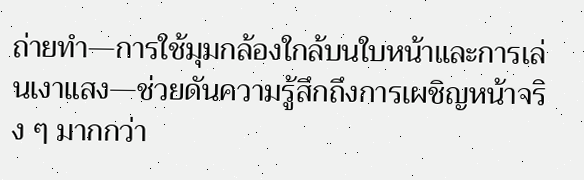ถ่ายทำ—การใช้มุมกล้องใกล้บนใบหน้าและการเล่นเงาแสง—ช่วยดันความรู้สึกถึงการเผชิญหน้าจริง ๆ มากกว่า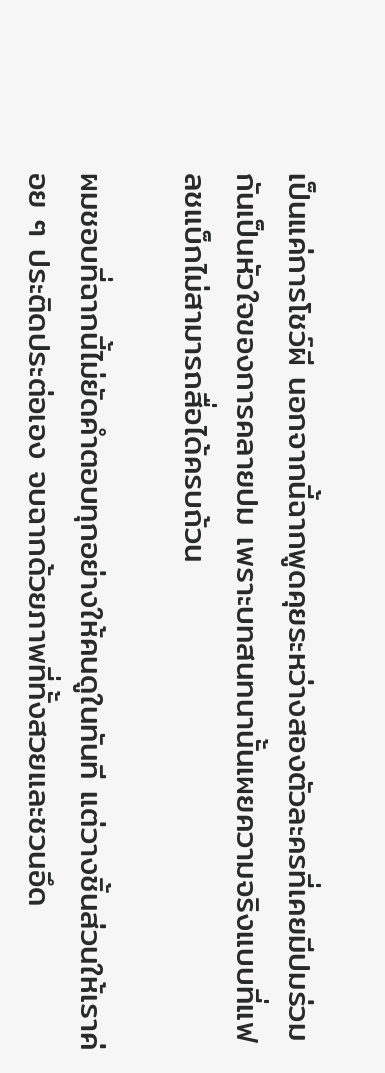เป็นแค่การโชว์ผี นอกจากนี้ฉากพูดคุยระหว่างสองตัวละครที่เคยมีปมร่วมกันเป็นหัวใจของการคลายปม เพราะบทสนทนานั้นเผยความจริงแบบที่แฟลชแบ็กไม่สามารถสื่อได้ครบถ้วน

ผมชอบที่ฉากนี้ไม่ยัดคำตอบทุกอย่างให้คนดูในทันที แต่วางชิ้นส่วนให้เราค่อย ๆ ประติดประต่อเอง จบฉากด้วยภาพที่ทั้งสวยและชวนอึด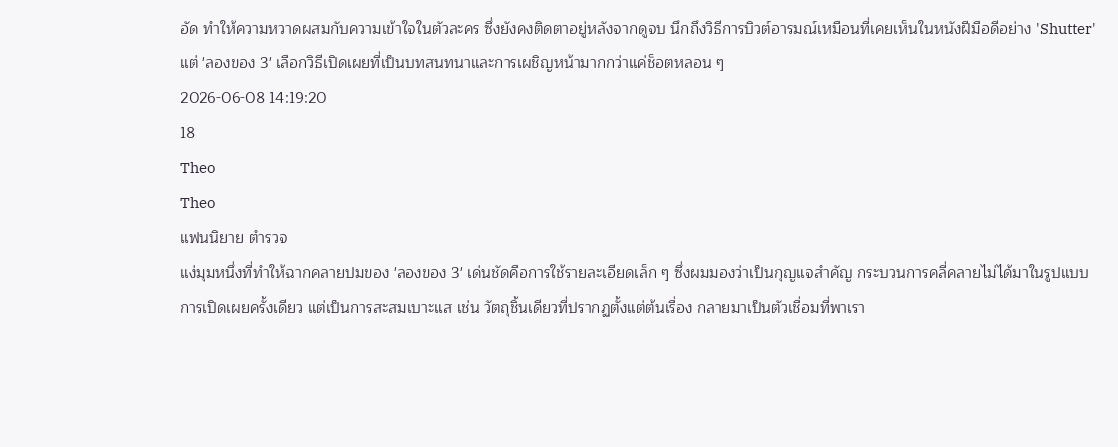อัด ทำให้ความหวาดผสมกับความเข้าใจในตัวละคร ซึ่งยังคงติดตาอยู่หลังจากดูจบ นึกถึงวิธีการบิวต์อารมณ์เหมือนที่เคยเห็นในหนังฝีมือดีอย่าง 'Shutter' แต่ 'ลองของ 3' เลือกวิธีเปิดเผยที่เป็นบทสนทนาและการเผชิญหน้ามากกว่าแค่ช็อตหลอน ๆ
2026-06-08 14:19:20
18
Theo
Theo
แฟนนิยาย ตำรวจ
แง่มุมหนึ่งที่ทำให้ฉากคลายปมของ 'ลองของ 3' เด่นชัดคือการใช้รายละเอียดเล็ก ๆ ซึ่งผมมองว่าเป็นกุญแจสำคัญ กระบวนการคลี่คลายไม่ได้มาในรูปแบบการเปิดเผยครั้งเดียว แต่เป็นการสะสมเบาะแส เช่น วัตถุชิ้นเดียวที่ปรากฏตั้งแต่ต้นเรื่อง กลายมาเป็นตัวเชื่อมที่พาเรา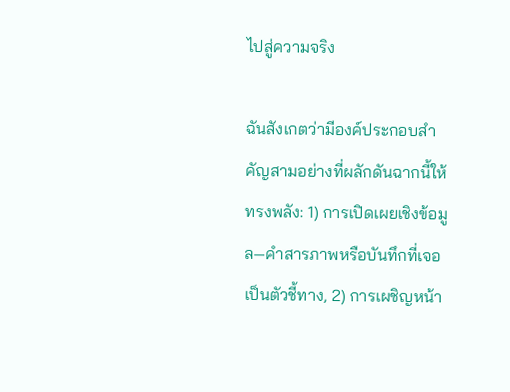ไปสู่ความจริง

ฉันสังเกตว่ามีองค์ประกอบสำคัญสามอย่างที่ผลักดันฉากนี้ให้ทรงพลัง: 1) การเปิดเผยเชิงข้อมูล—คำสารภาพหรือบันทึกที่เจอเป็นตัวชี้ทาง, 2) การเผชิญหน้า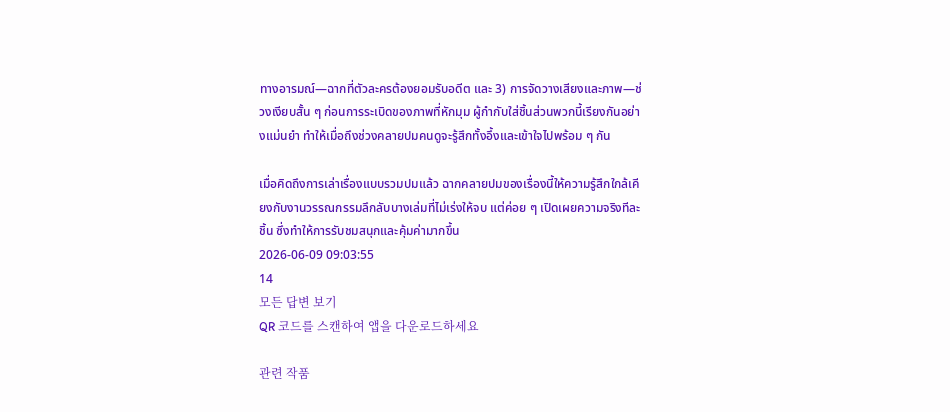ทางอารมณ์—ฉากที่ตัวละครต้องยอมรับอดีต และ 3) การจัดวางเสียงและภาพ—ช่วงเงียบสั้น ๆ ก่อนการระเบิดของภาพที่หักมุม ผู้กำกับใส่ชิ้นส่วนพวกนี้เรียงกันอย่างแม่นยำ ทำให้เมื่อถึงช่วงคลายปมคนดูจะรู้สึกทั้งอึ้งและเข้าใจไปพร้อม ๆ กัน

เมื่อคิดถึงการเล่าเรื่องแบบรวมปมแล้ว ฉากคลายปมของเรื่องนี้ให้ความรู้สึกใกล้เคียงกับงานวรรณกรรมลึกลับบางเล่มที่ไม่เร่งให้จบ แต่ค่อย ๆ เปิดเผยความจริงทีละชิ้น ซึ่งทำให้การรับชมสนุกและคุ้มค่ามากขึ้น
2026-06-09 09:03:55
14
모든 답변 보기
QR 코드를 스캔하여 앱을 다운로드하세요

관련 작품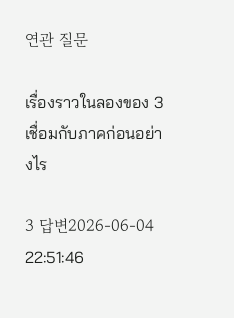연관 질문

เรื่องราวในลองของ 3 เชื่อมกับภาคก่อนอย่างไร

3 답변2026-06-04 22:51:46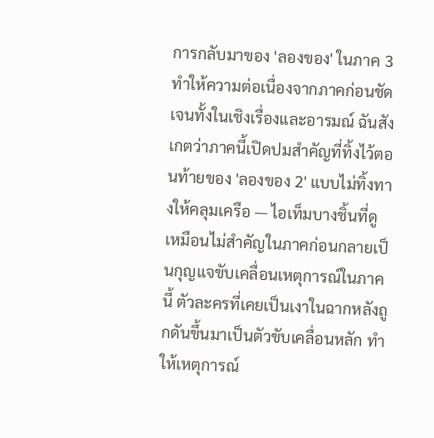การกลับมาของ 'ลองของ' ในภาค 3 ทำให้ความต่อเนื่องจากภาคก่อนชัดเจนทั้งในเชิงเรื่องและอารมณ์ ฉันสังเกตว่าภาคนี้เปิดปมสำคัญที่ทิ้งไว้ตอนท้ายของ 'ลองของ 2' แบบไม่ทิ้งทางให้คลุมเครือ — ไอเท็มบางชิ้นที่ดูเหมือนไม่สำคัญในภาคก่อนกลายเป็นกุญแจขับเคลื่อนเหตุการณ์ในภาคนี้ ตัวละครที่เคยเป็นเงาในฉากหลังถูกดันขึ้นมาเป็นตัวขับเคลื่อนหลัก ทำให้เหตุการณ์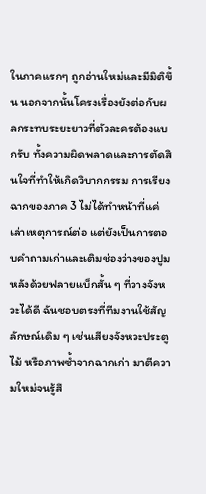ในภาคแรกๆ ถูกอ่านใหม่และมีมิติขึ้น นอกจากนั้นโครงเรื่องยังต่อกับผลกระทบระยะยาวที่ตัวละครต้องแบกรับ ทั้งความผิดพลาดและการตัดสินใจที่ทำให้เกิดวิบากกรรม การเรียงฉากของภาค 3 ไม่ได้ทำหน้าที่แค่เล่าเหตุการณ์ต่อ แต่ยังเป็นการตอบคำถามเก่าและเติมช่องว่างของปูมหลังด้วยฟลายแบ็กสั้น ๆ ที่วางจังหวะได้ดี ฉันชอบตรงที่ทีมงานใช้สัญลักษณ์เดิม ๆ เช่นเสียงจังหวะประตูไม้ หรือภาพซ้ำจากฉากเก่า มาตีความใหม่จนรู้สึ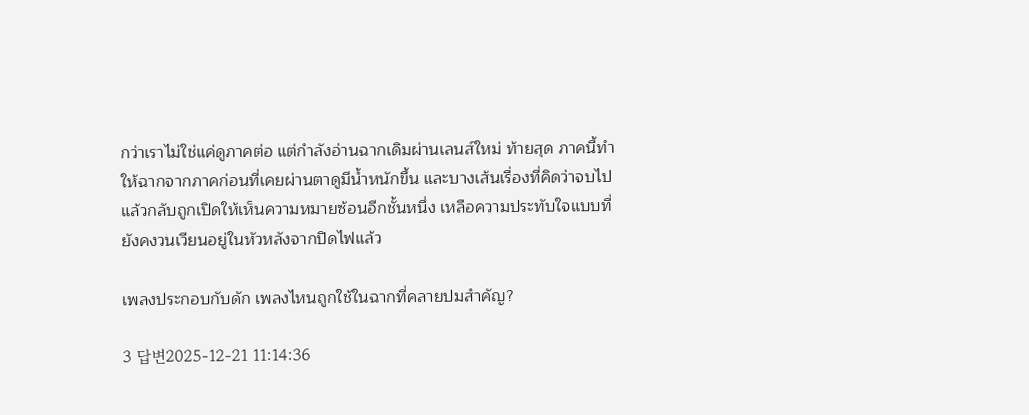กว่าเราไม่ใช่แค่ดูภาคต่อ แต่กำลังอ่านฉากเดิมผ่านเลนส์ใหม่ ท้ายสุด ภาคนี้ทำให้ฉากจากภาคก่อนที่เคยผ่านตาดูมีน้ำหนักขึ้น และบางเส้นเรื่องที่คิดว่าจบไปแล้วกลับถูกเปิดให้เห็นความหมายซ้อนอีกชั้นหนึ่ง เหลือความประทับใจแบบที่ยังคงวนเวียนอยู่ในหัวหลังจากปิดไฟแล้ว

เพลงประกอบกับดัก เพลงไหนถูกใช้ในฉากที่คลายปมสำคัญ?

3 답변2025-12-21 11:14:36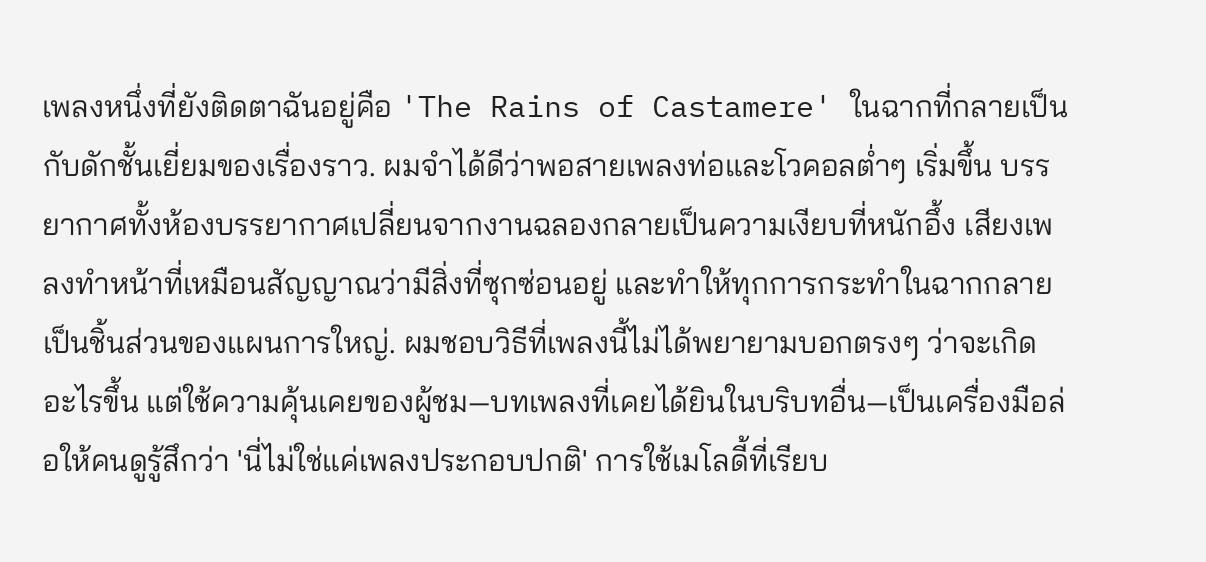เพลงหนึ่งที่ยังติดตาฉันอยู่คือ 'The Rains of Castamere' ในฉากที่กลายเป็นกับดักชั้นเยี่ยมของเรื่องราว. ผมจำได้ดีว่าพอสายเพลงท่อและโวคอลต่ำๆ เริ่มขึ้น บรรยากาศทั้งห้องบรรยากาศเปลี่ยนจากงานฉลองกลายเป็นความเงียบที่หนักอึ้ง เสียงเพลงทำหน้าที่เหมือนสัญญาณว่ามีสิ่งที่ซุกซ่อนอยู่ และทำให้ทุกการกระทำในฉากกลายเป็นชิ้นส่วนของแผนการใหญ่. ผมชอบวิธีที่เพลงนี้ไม่ได้พยายามบอกตรงๆ ว่าจะเกิดอะไรขึ้น แต่ใช้ความคุ้นเคยของผู้ชม—บทเพลงที่เคยได้ยินในบริบทอื่น—เป็นเครื่องมือล่อให้คนดูรู้สึกว่า 'นี่ไม่ใช่แค่เพลงประกอบปกติ' การใช้เมโลดี้ที่เรียบ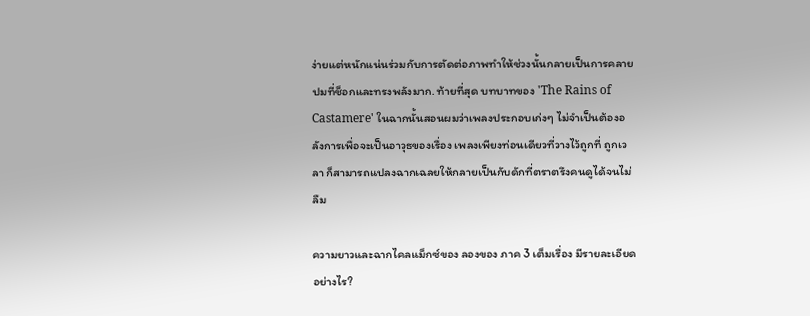ง่ายแต่หนักแน่นร่วมกับการตัดต่อภาพทำให้ช่วงนั้นกลายเป็นการคลายปมที่ช็อกและทรงพลังมาก. ท้ายที่สุด บทบาทของ 'The Rains of Castamere' ในฉากนั้นสอนผมว่าเพลงประกอบเก่งๆ ไม่จำเป็นต้องอลังการเพื่อจะเป็นอาวุธของเรื่อง เพลงเพียงท่อนเดียวที่วางไว้ถูกที่ ถูกเวลา ก็สามารถแปลงฉากเฉลยให้กลายเป็นกับดักที่ตราตรึงคนดูได้จนไม่ลืม

ความยาวและฉากไคลแม็กซ์ของ ลองของ ภาค 3 เต็มเรื่อง มีรายละเอียดอย่างไร?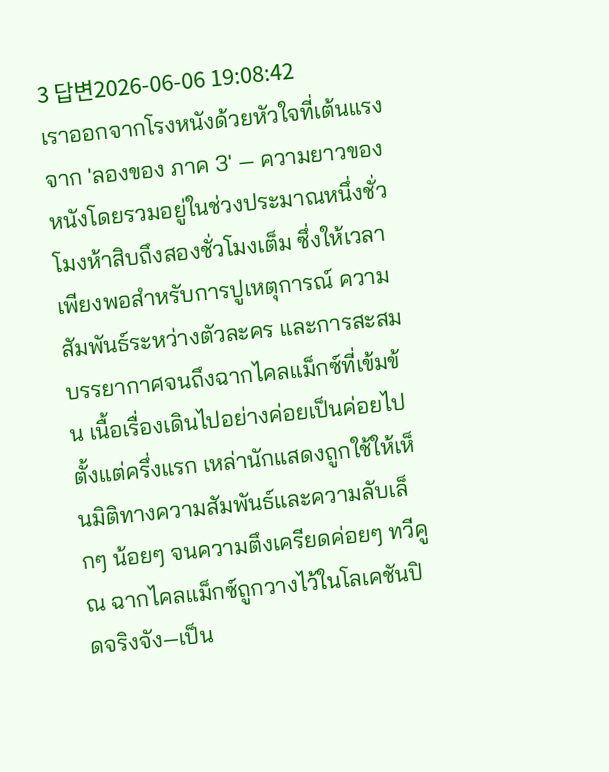3 답변2026-06-06 19:08:42
เราออกจากโรงหนังด้วยหัวใจที่เต้นแรงจาก 'ลองของ ภาค 3' — ความยาวของหนังโดยรวมอยู่ในช่วงประมาณหนึ่งชั่วโมงห้าสิบถึงสองชั่วโมงเต็ม ซึ่งให้เวลาเพียงพอสำหรับการปูเหตุการณ์ ความสัมพันธ์ระหว่างตัวละคร และการสะสมบรรยากาศจนถึงฉากไคลแม็กซ์ที่เข้มข้น เนื้อเรื่องเดินไปอย่างค่อยเป็นค่อยไปตั้งแต่ครึ่งแรก เหล่านักแสดงถูกใช้ให้เห็นมิติทางความสัมพันธ์และความลับเล็กๆ น้อยๆ จนความตึงเครียดค่อยๆ ทวีคูณ ฉากไคลแม็กซ์ถูกวางไว้ในโลเคชันปิดจริงจัง—เป็น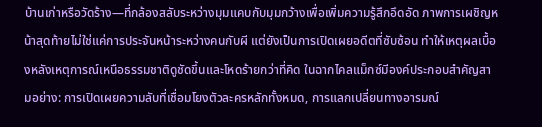บ้านเก่าหรือวัดร้าง—ที่กล้องสลับระหว่างมุมแคบกับมุมกว้างเพื่อเพิ่มความรู้สึกอึดอัด ภาพการเผชิญหน้าสุดท้ายไม่ใช่แค่การประจันหน้าระหว่างคนกับผี แต่ยังเป็นการเปิดเผยอดีตที่ซับซ้อน ทำให้เหตุผลเบื้องหลังเหตุการณ์เหนือธรรมชาติดูชัดขึ้นและโหดร้ายกว่าที่คิด ในฉากไคลแม็กซ์มีองค์ประกอบสำคัญสามอย่าง: การเปิดเผยความลับที่เชื่อมโยงตัวละครหลักทั้งหมด, การแลกเปลี่ยนทางอารมณ์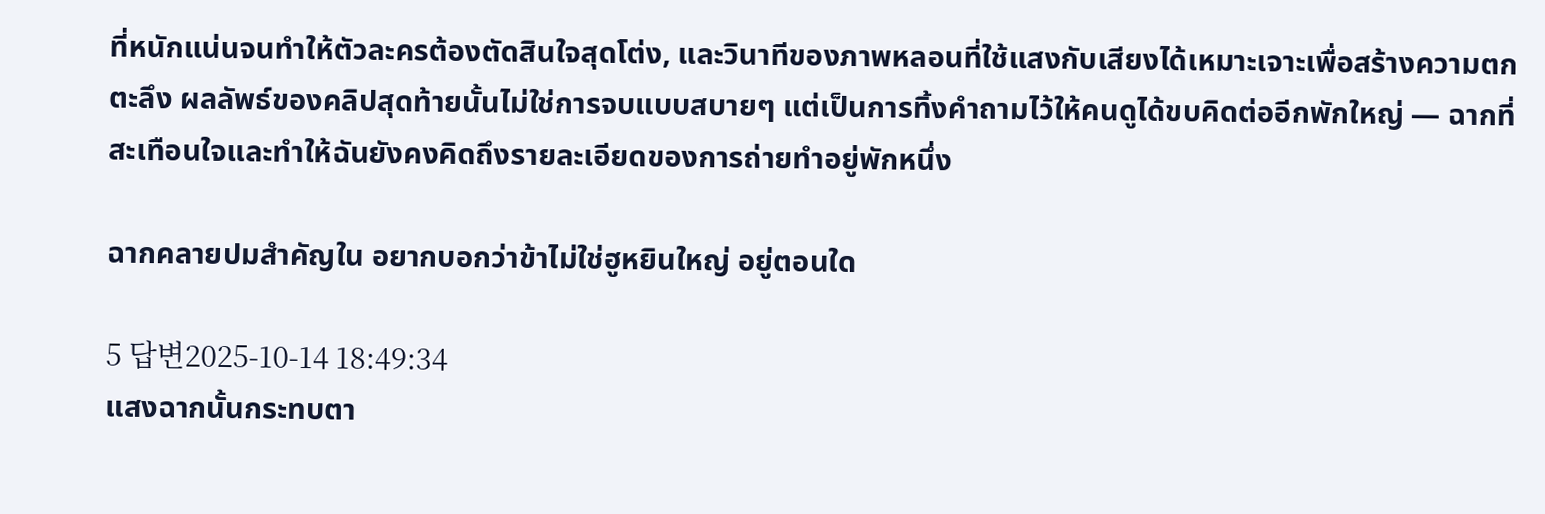ที่หนักแน่นจนทำให้ตัวละครต้องตัดสินใจสุดโต่ง, และวินาทีของภาพหลอนที่ใช้แสงกับเสียงได้เหมาะเจาะเพื่อสร้างความตกตะลึง ผลลัพธ์ของคลิปสุดท้ายนั้นไม่ใช่การจบแบบสบายๆ แต่เป็นการทิ้งคำถามไว้ให้คนดูได้ขบคิดต่ออีกพักใหญ่ — ฉากที่สะเทือนใจและทำให้ฉันยังคงคิดถึงรายละเอียดของการถ่ายทำอยู่พักหนึ่ง

ฉากคลายปมสำคัญใน อยากบอกว่าข้าไม่ใช่ฮูหยินใหญ่ อยู่ตอนใด

5 답변2025-10-14 18:49:34
แสงฉากนั้นกระทบตา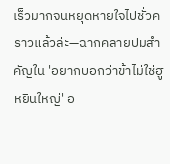เร็วมากจนหยุดหายใจไปชั่วคราวแล้วล่ะ—ฉากคลายปมสำคัญใน 'อยากบอกว่าข้าไม่ใช่ฮูหยินใหญ่' อ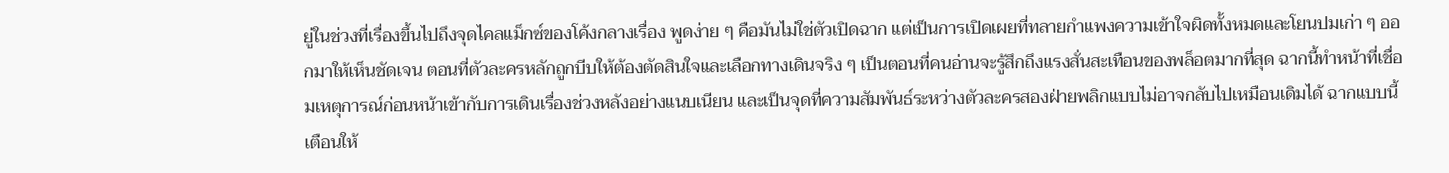ยู่ในช่วงที่เรื่องขึ้นไปถึงจุดไคลแม็กซ์ของโค้งกลางเรื่อง พูดง่าย ๆ คือมันไม่ใช่ตัวเปิดฉาก แต่เป็นการเปิดเผยที่ทลายกำแพงความเข้าใจผิดทั้งหมดและโยนปมเก่า ๆ ออกมาให้เห็นชัดเจน ตอนที่ตัวละครหลักถูกบีบให้ต้องตัดสินใจและเลือกทางเดินจริง ๆ เป็นตอนที่คนอ่านจะรู้สึกถึงแรงสั่นสะเทือนของพล็อตมากที่สุด ฉากนี้ทำหน้าที่เชื่อมเหตุการณ์ก่อนหน้าเข้ากับการเดินเรื่องช่วงหลังอย่างแนบเนียน และเป็นจุดที่ความสัมพันธ์ระหว่างตัวละครสองฝ่ายพลิกแบบไม่อาจกลับไปเหมือนเดิมได้ ฉากแบบนี้เตือนให้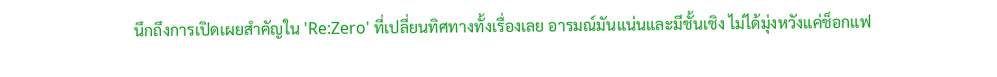นึกถึงการเปิดเผยสำคัญใน 'Re:Zero' ที่เปลี่ยนทิศทางทั้งเรื่องเลย อารมณ์มันแน่นและมีชั้นเชิง ไม่ได้มุ่งหวังแค่ช็อกแฟ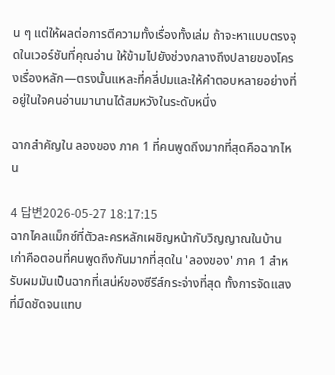น ๆ แต่ให้ผลต่อการตีความทั้งเรื่องทั้งเล่ม ถ้าจะหาแบบตรงจุดในเวอร์ชันที่คุณอ่าน ให้ข้ามไปยังช่วงกลางถึงปลายของโครงเรื่องหลัก—ตรงนั้นแหละที่คลี่ปมและให้คำตอบหลายอย่างที่อยู่ในใจคนอ่านมานานได้สมหวังในระดับหนึ่ง

ฉากสำคัญใน ลองของ ภาค 1 ที่คนพูดถึงมากที่สุดคือฉากไหน

4 답변2026-05-27 18:17:15
ฉากไคลแม็กซ์ที่ตัวละครหลักเผชิญหน้ากับวิญญาณในบ้านเก่าคือตอนที่คนพูดถึงกันมากที่สุดใน 'ลองของ' ภาค 1 สำหรับผมมันเป็นฉากที่เสน่ห์ของซีรีส์กระจ่างที่สุด ทั้งการจัดแสงที่มืดชัดจนแทบ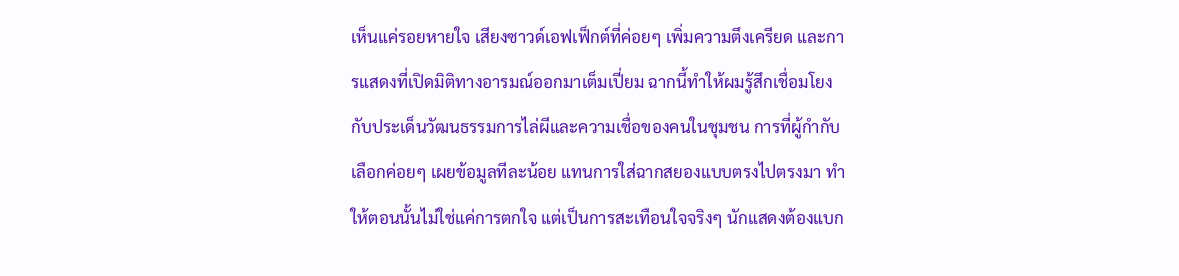เห็นแค่รอยหายใจ เสียงซาวด์เอฟเฟ็กต์ที่ค่อยๆ เพิ่มความตึงเครียด และการแสดงที่เปิดมิติทางอารมณ์ออกมาเต็มเปี่ยม ฉากนี้ทำให้ผมรู้สึกเชื่อมโยงกับประเด็นวัฒนธรรมการไล่ผีและความเชื่อของคนในชุมชน การที่ผู้กำกับเลือกค่อยๆ เผยข้อมูลทีละน้อย แทนการใส่ฉากสยองแบบตรงไปตรงมา ทำให้ตอนนั้นไม่ใช่แค่การตกใจ แต่เป็นการสะเทือนใจจริงๆ นักแสดงต้องแบก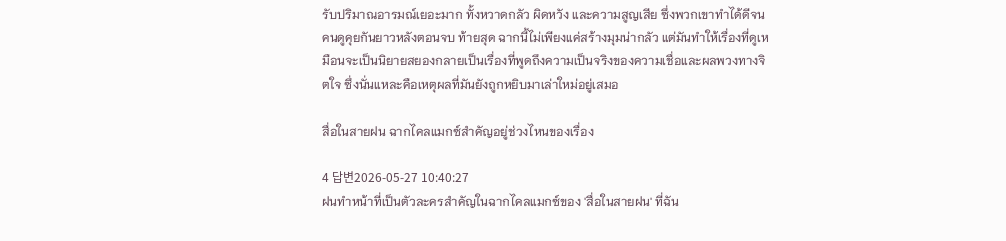รับปริมาณอารมณ์เยอะมาก ทั้งหวาดกลัว ผิดหวัง และความสูญเสีย ซึ่งพวกเขาทำได้ดีจนคนดูคุยกันยาวหลังตอนจบ ท้ายสุด ฉากนี้ไม่เพียงแค่สร้างมุมน่ากลัว แต่มันทำให้เรื่องที่ดูเหมือนจะเป็นนิยายสยองกลายเป็นเรื่องที่พูดถึงความเป็นจริงของความเชื่อและผลพวงทางจิตใจ ซึ่งนั่นแหละคือเหตุผลที่มันยังถูกหยิบมาเล่าใหม่อยู่เสมอ

สื่อในสายฝน ฉากไคลแมกซ์สำคัญอยู่ช่วงไหนของเรื่อง

4 답변2026-05-27 10:40:27
ฝนทำหน้าที่เป็นตัวละครสำคัญในฉากไคลแมกซ์ของ 'สื่อในสายฝน' ที่ฉัน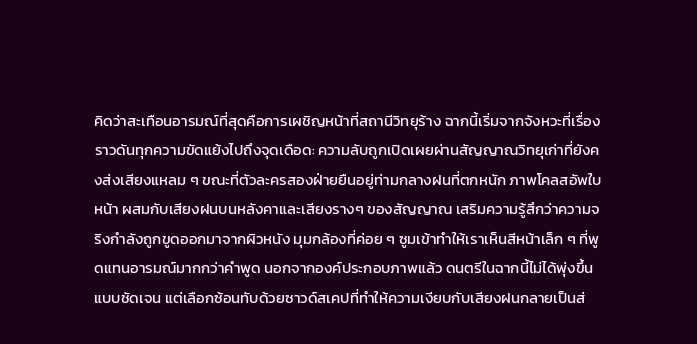คิดว่าสะเทือนอารมณ์ที่สุดคือการเผชิญหน้าที่สถานีวิทยุร้าง ฉากนี้เริ่มจากจังหวะที่เรื่องราวดันทุกความขัดแย้งไปถึงจุดเดือด: ความลับถูกเปิดเผยผ่านสัญญาณวิทยุเก่าที่ยังคงส่งเสียงแหลม ๆ ขณะที่ตัวละครสองฝ่ายยืนอยู่ท่ามกลางฝนที่ตกหนัก ภาพโคลสอัพใบหน้า ผสมกับเสียงฝนบนหลังคาและเสียงรางๆ ของสัญญาณ เสริมความรู้สึกว่าความจริงกำลังถูกขูดออกมาจากผิวหนัง มุมกล้องที่ค่อย ๆ ซูมเข้าทำให้เราเห็นสีหน้าเล็ก ๆ ที่พูดแทนอารมณ์มากกว่าคำพูด นอกจากองค์ประกอบภาพแล้ว ดนตรีในฉากนี้ไม่ได้พุ่งขึ้นแบบชัดเจน แต่เลือกซ้อนทับด้วยซาวด์สเคปที่ทำให้ความเงียบกับเสียงฝนกลายเป็นส่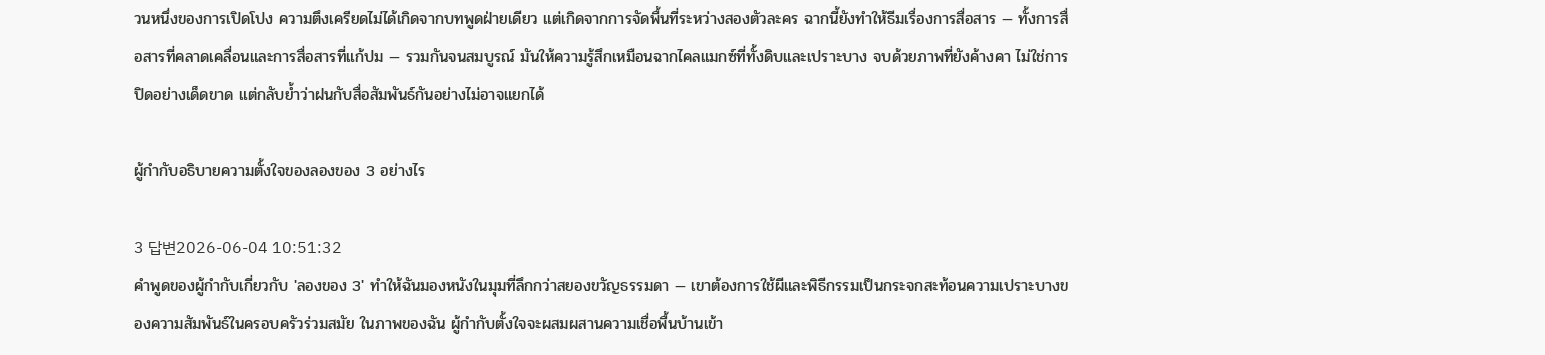วนหนึ่งของการเปิดโปง ความตึงเครียดไม่ได้เกิดจากบทพูดฝ่ายเดียว แต่เกิดจากการจัดพื้นที่ระหว่างสองตัวละคร ฉากนี้ยังทำให้ธีมเรื่องการสื่อสาร — ทั้งการสื่อสารที่คลาดเคลื่อนและการสื่อสารที่แก้ปม — รวมกันจนสมบูรณ์ มันให้ความรู้สึกเหมือนฉากไคลแมกซ์ที่ทั้งดิบและเปราะบาง จบด้วยภาพที่ยังค้างคา ไม่ใช่การปิดอย่างเด็ดขาด แต่กลับย้ำว่าฝนกับสื่อสัมพันธ์กันอย่างไม่อาจแยกได้

ผู้กำกับอธิบายความตั้งใจของลองของ 3 อย่างไร

3 답변2026-06-04 10:51:32
คำพูดของผู้กำกับเกี่ยวกับ 'ลองของ 3' ทำให้ฉันมองหนังในมุมที่ลึกกว่าสยองขวัญธรรมดา — เขาต้องการใช้ผีและพิธีกรรมเป็นกระจกสะท้อนความเปราะบางของความสัมพันธ์ในครอบครัวร่วมสมัย ในภาพของฉัน ผู้กำกับตั้งใจจะผสมผสานความเชื่อพื้นบ้านเข้า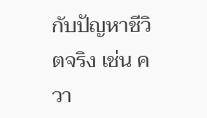กับปัญหาชีวิตจริง เช่น ควา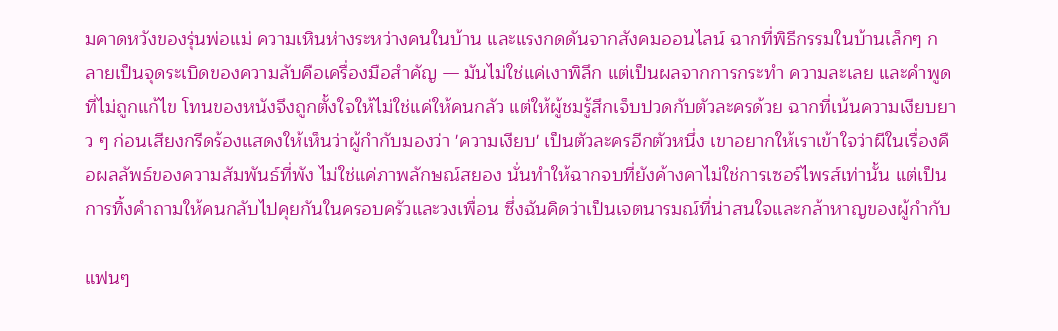มคาดหวังของรุ่นพ่อแม่ ความเหินห่างระหว่างคนในบ้าน และแรงกดดันจากสังคมออนไลน์ ฉากที่พิธีกรรมในบ้านเล็กๆ กลายเป็นจุดระเบิดของความลับคือเครื่องมือสำคัญ — มันไม่ใช่แค่เงาพิลึก แต่เป็นผลจากการกระทำ ความละเลย และคำพูดที่ไม่ถูกแก้ไข โทนของหนังจึงถูกตั้งใจให้ไม่ใช่แค่ให้คนกลัว แต่ให้ผู้ชมรู้สึกเจ็บปวดกับตัวละครด้วย ฉากที่เน้นความเงียบยาว ๆ ก่อนเสียงกรีดร้องแสดงให้เห็นว่าผู้กำกับมองว่า 'ความเงียบ' เป็นตัวละครอีกตัวหนึ่ง เขาอยากให้เราเข้าใจว่าผีในเรื่องคือผลลัพธ์ของความสัมพันธ์ที่พัง ไม่ใช่แค่ภาพลักษณ์สยอง นั่นทำให้ฉากจบที่ยังค้างคาไม่ใช่การเซอร์ไพรส์เท่านั้น แต่เป็นการทิ้งคำถามให้คนกลับไปคุยกันในครอบครัวและวงเพื่อน ซึ่งฉันคิดว่าเป็นเจตนารมณ์ที่น่าสนใจและกล้าหาญของผู้กำกับ

แฟนๆ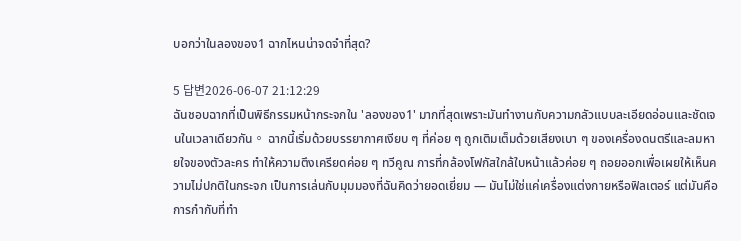บอกว่าในลองของ1 ฉากไหนน่าจดจำที่สุด?

5 답변2026-06-07 21:12:29
ฉันชอบฉากที่เป็นพิธีกรรมหน้ากระจกใน 'ลองของ1' มากที่สุดเพราะมันทำงานกับความกลัวแบบละเอียดอ่อนและชัดเจนในเวลาเดียวกัน。 ฉากนี้เริ่มด้วยบรรยากาศเงียบ ๆ ที่ค่อย ๆ ถูกเติมเต็มด้วยเสียงเบา ๆ ของเครื่องดนตรีและลมหายใจของตัวละคร ทำให้ความตึงเครียดค่อย ๆ ทวีคูณ การที่กล้องโฟกัสใกล้ใบหน้าแล้วค่อย ๆ ถอยออกเพื่อเผยให้เห็นความไม่ปกติในกระจก เป็นการเล่นกับมุมมองที่ฉันคิดว่ายอดเยี่ยม — มันไม่ใช่แค่เครื่องแต่งกายหรือฟิลเตอร์ แต่มันคือการกำกับที่ทำ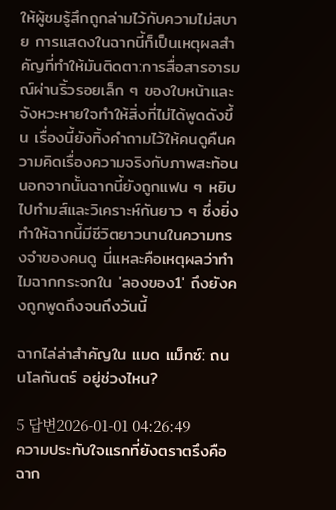ให้ผู้ชมรู้สึกถูกล่ามไว้กับความไม่สบาย การแสดงในฉากนี้ก็เป็นเหตุผลสำคัญที่ทำให้มันติดตา:การสื่อสารอารมณ์ผ่านริ้วรอยเล็ก ๆ ของใบหน้าและจังหวะหายใจทำให้สิ่งที่ไม่ได้พูดดังขึ้น เรื่องนี้ยังทิ้งคำถามไว้ให้คนดูคืนความคิดเรื่องความจริงกับภาพสะท้อน นอกจากนั้นฉากนี้ยังถูกแฟน ๆ หยิบไปทำมส์และวิเคราะห์กันยาว ๆ ซึ่งยิ่งทำให้ฉากนี้มีชีวิตยาวนานในความทรงจำของคนดู นี่แหละคือเหตุผลว่าทำไมฉากกระจกใน 'ลองของ1' ถึงยังคงถูกพูดถึงจนถึงวันนี้

ฉากไล่ล่าสำคัญใน แมด แม็กซ์: ถนนโลกันตร์ อยู่ช่วงไหน?

5 답변2026-01-01 04:26:49
ความประทับใจแรกที่ยังตราตรึงคือฉาก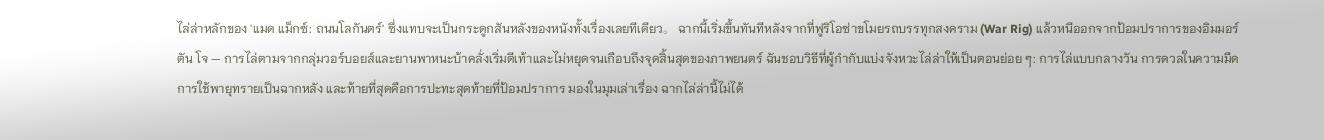ไล่ล่าหลักของ 'แมด แม็กซ์: ถนนโลกันตร์' ซึ่งแทบจะเป็นกระดูกสันหลังของหนังทั้งเรื่องเลยทีเดียว。 ฉากนี้เริ่มขึ้นทันทีหลังจากที่ฟูริโอซ่าขโมยรถบรรทุกสงคราม (War Rig) แล้วหนีออกจากป้อมปราการของอิมมอร์ตัน โจ — การไล่ตามจากกลุ่มวอร์บอยส์และยานพาหนะบ้าคลั่งเริ่มตีเท้าและไม่หยุดจนเกือบถึงจุดสิ้นสุดของภาพยนตร์ ฉันชอบวิธีที่ผู้กำกับแบ่งจังหวะไล่ล่าให้เป็นตอนย่อย ๆ: การไล่แบบกลางวัน การดวลในความมืด การใช้พายุทรายเป็นฉากหลัง และท้ายที่สุดคือการปะทะสุดท้ายที่ป้อมปราการ มองในมุมเล่าเรื่อง ฉากไล่ล่านี้ไม่ได้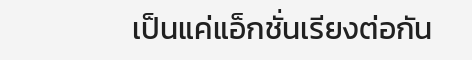เป็นแค่แอ็กชั่นเรียงต่อกัน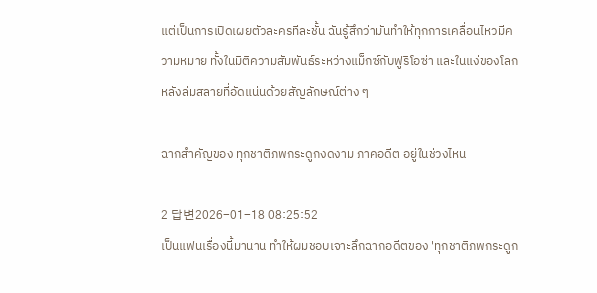แต่เป็นการเปิดเผยตัวละครทีละชั้น ฉันรู้สึกว่ามันทำให้ทุกการเคลื่อนไหวมีความหมาย ทั้งในมิติความสัมพันธ์ระหว่างแม็กซ์กับฟูริโอซ่า และในแง่ของโลกหลังล่มสลายที่อัดแน่นด้วยสัญลักษณ์ต่าง ๆ

ฉากสำคัญของ ทุกชาติภพกระดูกงดงาม ภาคอดีต อยู่ในช่วงไหน

2 답변2026-01-18 08:25:52
เป็นแฟนเรื่องนี้มานาน ทำให้ผมชอบเจาะลึกฉากอดีตของ 'ทุกชาติภพกระดูก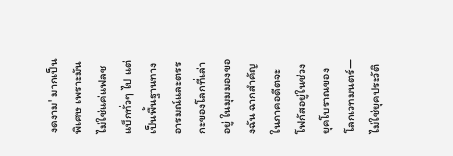งดงาม' มากเป็นพิเศษ เพราะมันไม่ใช่แค่แฟลชแบ็กทั่วๆ ไป แต่เป็นพื้นฐานทางอารมณ์และตรรกะของโลกที่เล่าอยู่ ในมุมมองของฉัน ฉากสำคัญในภาคอดีตจะโฟกัสอยู่ในช่วงยุคโบราณของโลกเวทมนตร์—ไม่ใช่ยุคประวัติ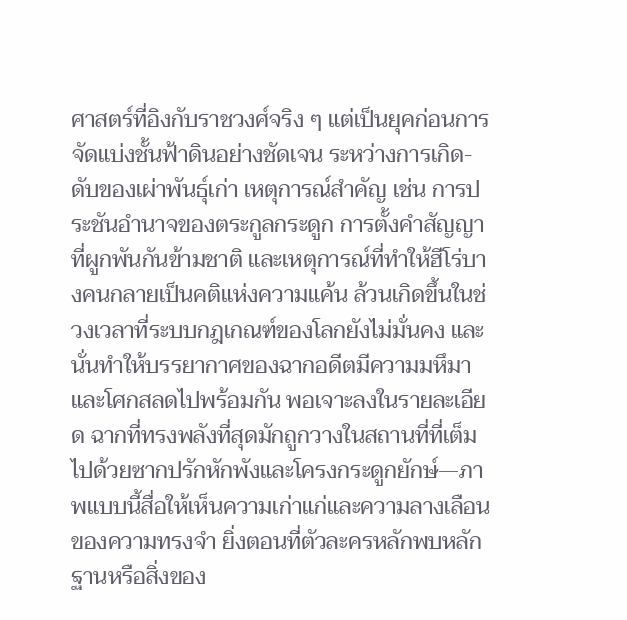ศาสตร์ที่อิงกับราชวงศ์จริง ๆ แต่เป็นยุคก่อนการจัดแบ่งชั้นฟ้าดินอย่างชัดเจน ระหว่างการเกิด-ดับของเผ่าพันธุ์เก่า เหตุการณ์สำคัญ เช่น การประชันอำนาจของตระกูลกระดูก การตั้งคำสัญญาที่ผูกพันกันข้ามชาติ และเหตุการณ์ที่ทำให้ฮีโร่บางคนกลายเป็นคติแห่งความแค้น ล้วนเกิดขึ้นในช่วงเวลาที่ระบบกฎเกณฑ์ของโลกยังไม่มั่นคง และนั่นทำให้บรรยากาศของฉากอดีตมีความมหึมาและโศกสลดไปพร้อมกัน พอเจาะลงในรายละเอียด ฉากที่ทรงพลังที่สุดมักถูกวางในสถานที่ที่เต็มไปด้วยซากปรักหักพังและโครงกระดูกยักษ์—ภาพแบบนี้สื่อให้เห็นความเก่าแก่และความลางเลือนของความทรงจำ ยิ่งตอนที่ตัวละครหลักพบหลักฐานหรือสิ่งของ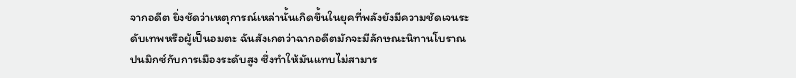จากอดีต ยิ่งชัดว่าเหตุการณ์เหล่านั้นเกิดขึ้นในยุคที่พลังยังมีความชัดเจนระดับเทพหรือผู้เป็นอมตะ ฉันสังเกตว่าฉากอดีตมักจะมีลักษณะนิทานโบราณปนมิกซ์กับการเมืองระดับสูง ซึ่งทำให้มันแทบไม่สามาร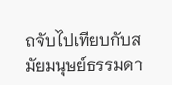ถจับไปเทียบกับสมัยมนุษย์ธรรมดา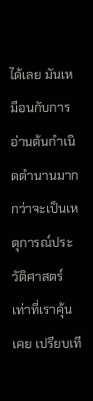ได้เลย มันเหมือนกับการอ่านต้นกำเนิดตำนานมากกว่าจะเป็นเหตุการณ์ประวัติศาสตร์เท่าที่เราคุ้นเคย เปรียบเที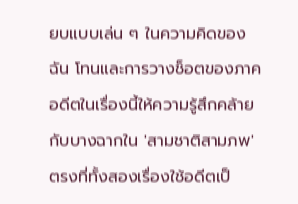ยบแบบเล่น ๆ ในความคิดของฉัน โทนและการวางช็อตของภาคอดีตในเรื่องนี้ให้ความรู้สึกคล้ายกับบางฉากใน 'สามชาติสามภพ' ตรงที่ทั้งสองเรื่องใช้อดีตเป็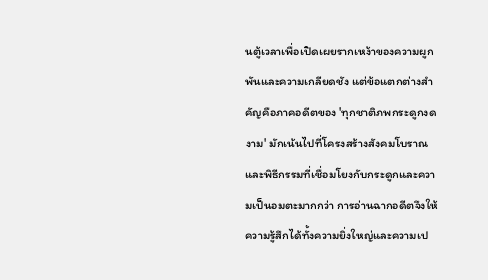นตู้เวลาเพื่อเปิดเผยรากเหง้าของความผูกพันและความเกลียดชัง แต่ข้อแตกต่างสำคัญคือภาคอดีตของ 'ทุกชาติภพกระดูกงดงาม' มักเน้นไปที่โครงสร้างสังคมโบราณและพิธีกรรมที่เชื่อมโยงกับกระดูกและความเป็นอมตะมากกว่า การอ่านฉากอดีตจึงให้ความรู้สึกได้ทั้งความยิ่งใหญ่และความเป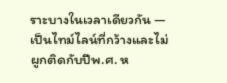ราะบางในเวลาเดียวกัน — เป็นไทม์ไลน์ที่กว้างและไม่ผูกติดกับปีพ.ศ. ห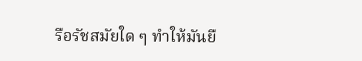รือรัชสมัยใด ๆ ทำให้มันยื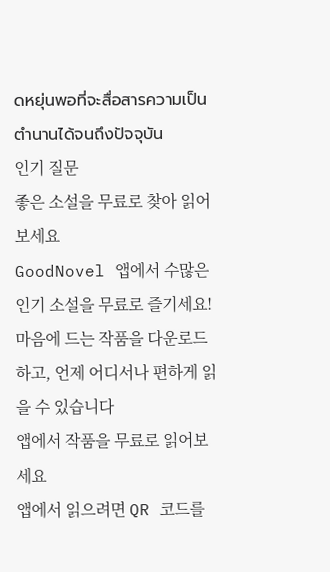ดหยุ่นพอที่จะสื่อสารความเป็นตำนานได้จนถึงปัจจุบัน
인기 질문
좋은 소설을 무료로 찾아 읽어보세요
GoodNovel 앱에서 수많은 인기 소설을 무료로 즐기세요! 마음에 드는 작품을 다운로드하고, 언제 어디서나 편하게 읽을 수 있습니다
앱에서 작품을 무료로 읽어보세요
앱에서 읽으려면 QR 코드를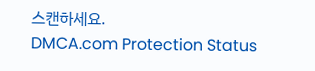스캔하세요.
DMCA.com Protection Status